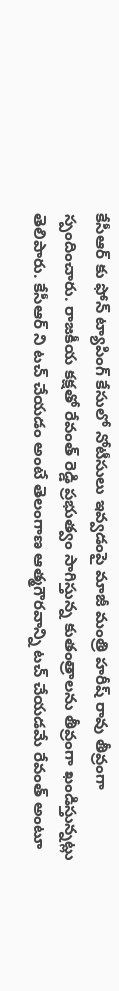కేసీఆర్ కు ఫోన్ ట్యాపింగ్ కేసులో నోటీసులు ఇవ్వడంపై మాజీ మంత్రి హరీష్ రావు తీవ్రంగా స్పందించారు. రాజకీయ కక్షతో రేవంత్ రెడ్డి ప్రభుత్వం సాగిస్తున్న కుతంత్రాలను తీవ్రంగా ఖండిస్తున్నట్లు తెలిపారు. కేసీఆర్ ని టచ్ చేయడం అంటే తెలంగాణ ఆత్మగౌరవాన్ని టచ్ చేయడమే రేవంత్ అంటూ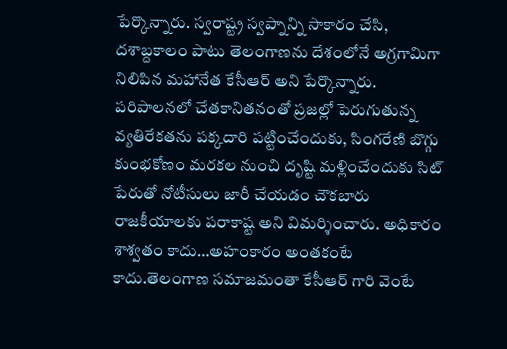పేర్కొన్నారు. స్వరాష్ట్ర స్వప్నాన్ని సాకారం చేసి, దశాబ్దకాలం పాటు తెలంగాణను దేశంలోనే అగ్రగామిగా నిలిపిన మహానేత కేసీఆర్ అని పేర్కొన్నారు. పరిపాలనలో చేతకానితనంతో ప్రజల్లో పెరుగుతున్న వ్యతిరేకతను పక్కదారి పట్టించేందుకు, సింగరేణి బొగ్గు కుంభకోణం మరకల నుంచి దృష్టి మళ్లించేందుకు సిట్ పేరుతో నోటీసులు జారీ చేయడం చౌకబారు రాజకీయాలకు పరాకాష్ట అని విమర్శించారు. అధికారం శాశ్వతం కాదు…అహంకారం అంతకంటే కాదు.తెలంగాణ సమాజమంతా కేసీఆర్ గారి వెంటే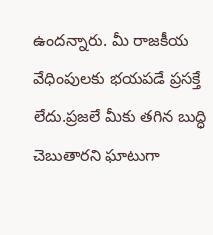ఉందన్నారు. మీ రాజకీయ వేధింపులకు భయపడే ప్రసక్తే లేదు.ప్రజలే మీకు తగిన బుద్ధి చెబుతారని ఘాటుగా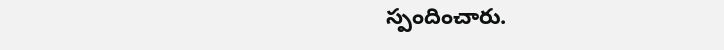స్పందించారు.